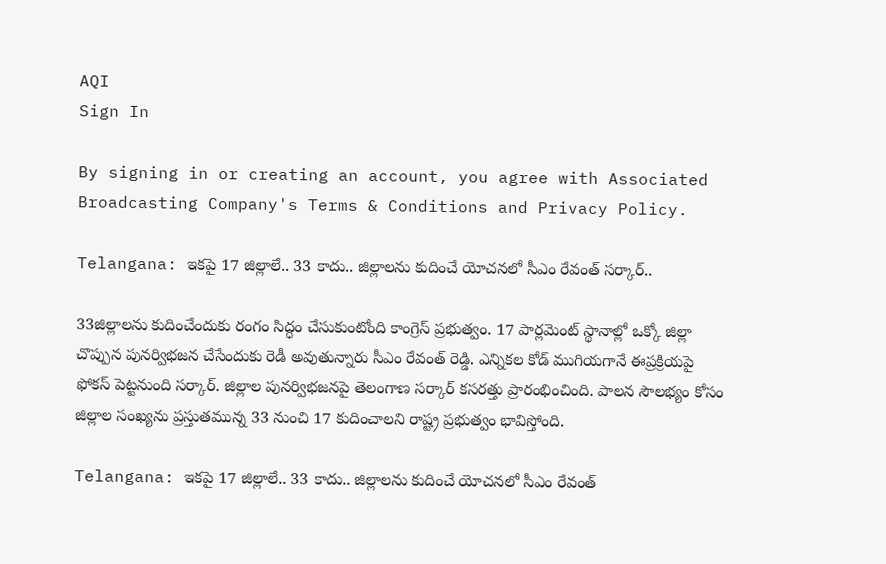AQI
Sign In

By signing in or creating an account, you agree with Associated Broadcasting Company's Terms & Conditions and Privacy Policy.

Telangana: ఇకపై 17 జిల్లాలే.. 33 కాదు.. జిల్లాలను కుదించే యోచనలో సీఎం రేవంత్ సర్కార్..

33జిల్లాలను కుదించేందుకు రంగం సిద్ధం చేసుకుంటోంది కాంగ్రెస్ ప్రభుత్వం. 17 పార్లమెంట్ స్థానాల్లో ఒక్కో జిల్లా చొప్పున పున‌ర్విభ‌జ‌న చేసేందుకు రెడీ అవుతున్నారు సీఎం రేవంత్‌ రెడ్డి. ఎన్నికల కోడ్‌ ముగియగానే ఈప్రక్రియపై ఫోకస్‌ పెట్టనుంది సర్కార్‌. జిల్లాల పునర్విభజనపై తెలంగాణ సర్కార్‌ కసరత్తు ప్రారంభించింది. పాలన సౌలభ్యం కోసం జిల్లాల సంఖ్యను ప్రస్తుతమున్న 33 నుంచి 17 కుదించాలని రాష్ట్ర ప్రభుత్వం భావిస్తోంది.

Telangana: ఇకపై 17 జిల్లాలే.. 33 కాదు.. జిల్లాలను కుదించే యోచనలో సీఎం రేవంత్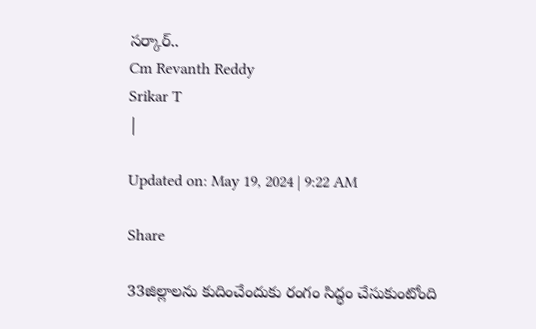సర్కార్..
Cm Revanth Reddy
Srikar T
|

Updated on: May 19, 2024 | 9:22 AM

Share

33జిల్లాలను కుదించేందుకు రంగం సిద్ధం చేసుకుంటోంది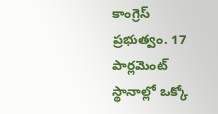కాంగ్రెస్ ప్రభుత్వం. 17 పార్లమెంట్ స్థానాల్లో ఒక్కో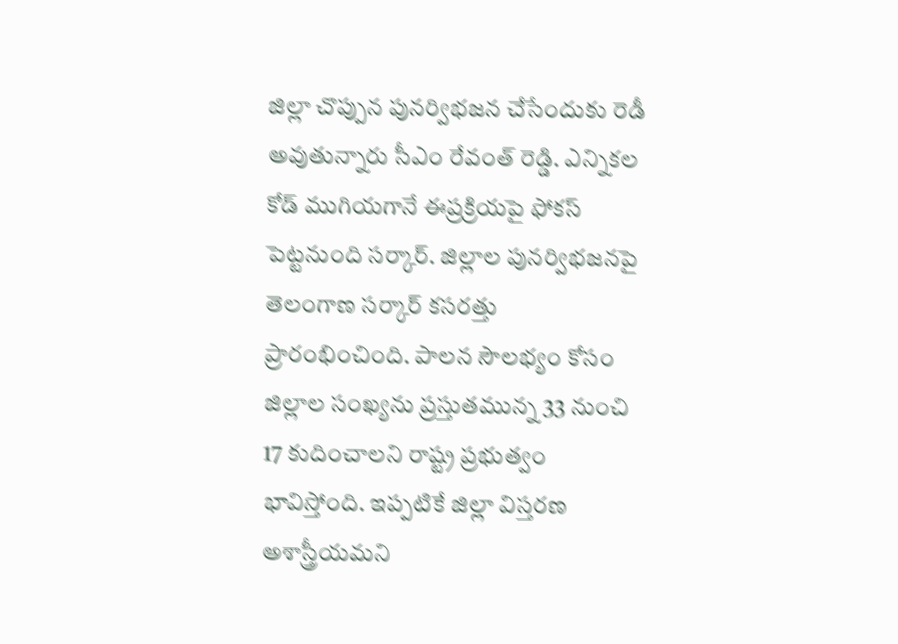జిల్లా చొప్పున పున‌ర్విభ‌జ‌న చేసేందుకు రెడీ అవుతున్నారు సీఎం రేవంత్‌ రెడ్డి. ఎన్నికల కోడ్‌ ముగియగానే ఈప్రక్రియపై ఫోకస్‌ పెట్టనుంది సర్కార్‌. జిల్లాల పునర్విభజనపై తెలంగాణ సర్కార్‌ కసరత్తు ప్రారంభించింది. పాలన సౌలభ్యం కోసం జిల్లాల సంఖ్యను ప్రస్తుతమున్న 33 నుంచి 17 కుదించాలని రాష్ట్ర ప్రభుత్వం భావిస్తోంది. ఇప్పటికే జిల్లా విస్తరణ అశాస్త్రీయమని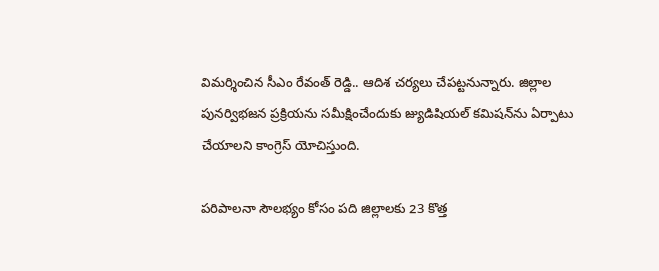విమర్శించిన సీఎం రేవంత్ రెడ్డి.. ఆదిశ చర్యలు చేపట్టనున్నారు. జిల్లాల పునర్విభజన ప్రక్రియను సమీక్షించేందుకు జ్యుడిషియల్ కమిషన్‌ను ఏర్పాటు చేయాలని కాంగ్రెస్ యోచిస్తుంది.

పరిపాలనా సౌలభ్యం కోసం పది జిల్లాలకు 23 కొత్త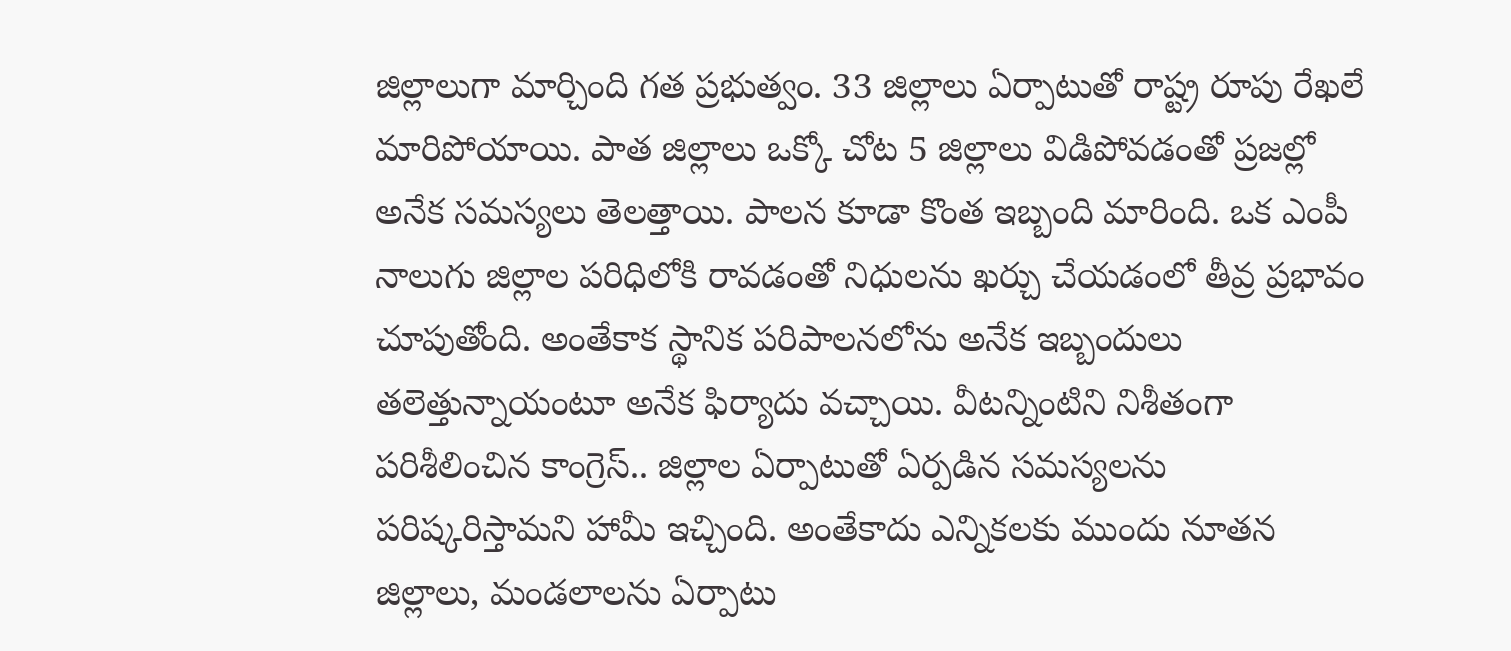జిల్లాలుగా మార్చింది గత ప్రభుత్వం. 33 జిల్లాలు ఏర్పాటుతో రాష్ట్ర రూపు రేఖలే మారిపోయాయి. పాత జిల్లాలు ఒక్కో చోట 5 జిల్లాలు విడిపోవ‌డంతో ప్రజ‌ల్లో అనేక సమ‌స్యలు తెలత్తాయి. పాల‌న కూడా కొంత ఇబ్బంది మారింది. ఒక ఎంపీ నాలుగు జిల్లాల ప‌రిధిలోకి రావ‌డంతో నిధుల‌ను ఖ‌ర్చు చేయడంలో తీవ్ర ప్రభావం చూపుతోంది. అంతేకాక స్థానిక ప‌రిపాల‌నలోను అనేక ఇబ్బందులు తలెత్తున్నాయంటూ అనేక ఫిర్యాదు వ‌చ్చాయి. వీటన్నింటిని నిశీతంగా ప‌రిశీలించిన కాంగ్రెస్.. జిల్లాల ఏర్పాటుతో ఏర్పడిన సమస్యలను పరిష్కరిస్తామని హామీ ఇచ్చింది. అంతేకాదు ఎన్నికలకు ముందు నూత‌న జిల్లాలు, మండ‌లాల‌ను ఏర్పాటు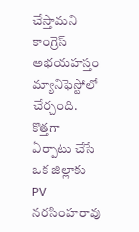చేస్తామ‌ని కాంగ్రెస్ అభ‌య‌హ‌స్తం మ్యానిఫెస్టోలో చేర్చంది. కొత్తగా ఏర్పాటు చేసే ఒక జిల్లాకు PV న‌ర‌సింహ‌రావు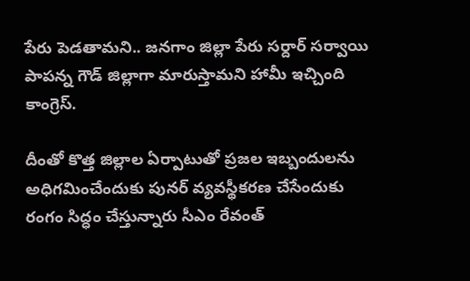పేరు పెడతామని.. జ‌న‌గాం జిల్లా పేరు స‌ర్దార్ స‌ర్వాయి పాప‌న్న గౌడ్ జిల్లాగా మారుస్తామని హామీ ఇచ్చింది కాంగ్రెస్.

దీంతో కొత్త జిల్లాల ఏర్పాటుతో ప్రజల ఇబ్బందులను అధిగమించేందుకు పునర్ వ్యవస్థీకరణ చేసేందుకు రంగం సిద్ధం చేస్తున్నారు సీఎం రేవంత్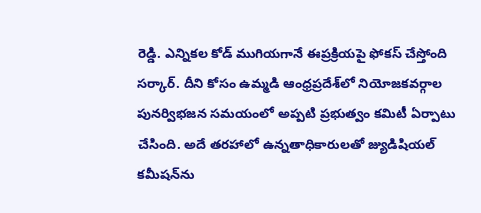రెడ్డి. ఎన్నికల కోడ్ ముగియగానే ఈప్రక్రియపై ఫోకస్ చేస్తోంది సర్కార్. దీని కోసం ఉమ్మడి ఆంధ్రప్రదేశ్‌లో నియోజకవర్గాల పునర్విభజన సమయంలో అప్పటి ప్రభుత్వం కమిటీ ఏర్పాటు చేసింది. అదే తరహాలో ఉన్నతాధికారులతో జ్యుడిషియల్ కమీషన్‌ను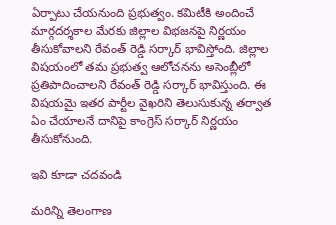ఏర్పాటు చేయనుంది ప్రభుత్వం. కమిటీకి అందించే మార్గదర్శకాల మేరకు జిల్లాల విభజనపై నిర్ణయం తీసుకోవాలని రేవంత్ రెడ్డి సర్కార్ భావిస్తోంది. జిల్లాల విషయంలో తమ ప్రభుత్వ ఆలోచనను అసెంబ్లీలో ప్రతిపాదించాలని రేవంత్ రెడ్డి సర్కార్ భావిస్తుంది. ఈ విషయమై ఇతర పార్టీల వైఖరిని తెలుసుకున్న తర్వాత ఏం చేయాలనే దానిపై కాంగ్రెస్ సర్కార్ నిర్ణయం తీసుకోనుంది.

ఇవి కూడా చదవండి

మరిన్ని తెలంగాణ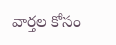వార్తల కోసం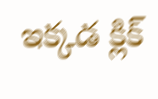ఇక్కడ క్లిక్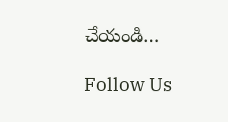చేయండి…

Follow Us